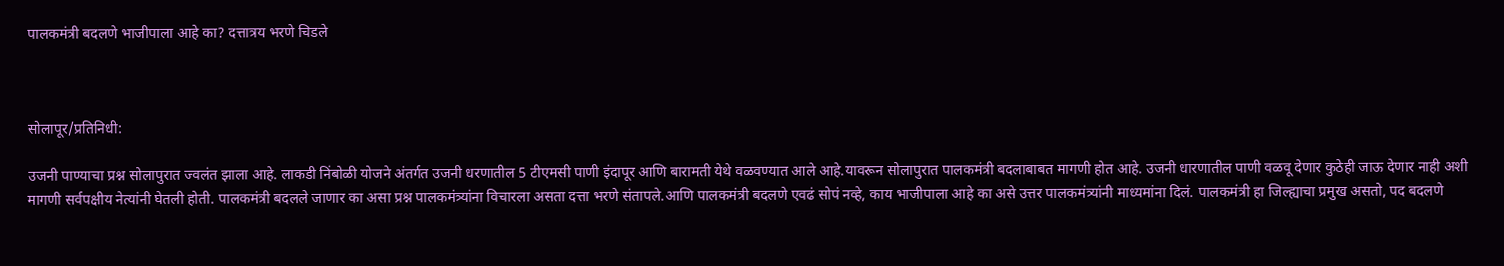पालकमंत्री बदलणे भाजीपाला आहे का? दत्तात्रय भरणे चिडले



सोलापूर/प्रतिनिधी:

उजनी पाण्याचा प्रश्न सोलापुरात ज्वलंत झाला आहे. लाकडी निंबोळी योजने अंतर्गत उजनी धरणातील 5 टीएमसी पाणी इंदापूर आणि बारामती येथे वळवण्यात आले आहे.यावरून सोलापुरात पालकमंत्री बदलाबाबत मागणी होत आहे. उजनी धारणातील पाणी वळवू देणार कुठेही जाऊ देणार नाही अशी मागणी सर्वपक्षीय नेत्यांनी घेतली होती. पालकमंत्री बदलले जाणार का असा प्रश्न पालकमंत्र्यांना विचारला असता दत्ता भरणे संतापले.आणि पालकमंत्री बदलणे एवढं सोपं नव्हे, काय भाजीपाला आहे का असे उत्तर पालकमंत्र्यांनी माध्यमांना दिलं. पालकमंत्री हा जिल्ह्याचा प्रमुख असतो, पद बदलणे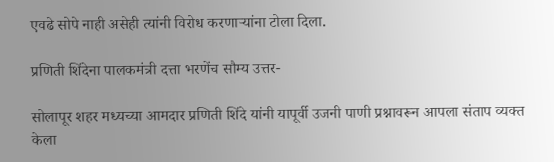एवढे सोपे नाही असेही त्यांनी विरोध करणाऱ्यांना टोला दिला.

प्रणिती शिंदेना पालकमंत्री दत्ता भरणेंच सौम्य उत्तर-

सोलापूर शहर मध्यच्या आमदार प्रणिती शिंदे यांनी यापूर्वी उजनी पाणी प्रश्नावरून आपला संताप व्यक्त केला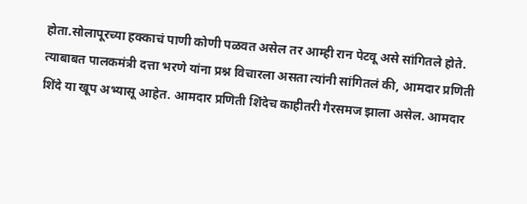होता.सोलापूरच्या हक्काचं पाणी कोणी पळवत असेल तर आम्ही रान पेटवू असे सांगितले होते. त्याबाबत पालकमंत्री दत्ता भरणे यांना प्रश्न विचारला असता त्यांनी सांगितलं की, आमदार प्रणिती शिंदे या खूप अभ्यासू आहेत. आमदार प्रणिती शिंदेच काहीतरी गैरसमज झाला असेल. आमदार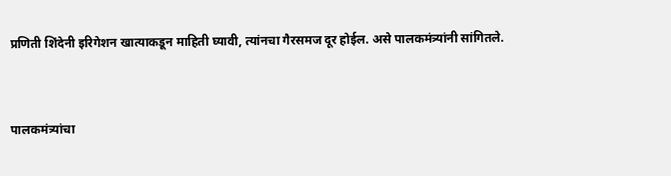प्रणिती शिंदेनी इरिगेशन खात्याकडून माहिती घ्यावी, त्यांनचा गैरसमज दूर होईल. असे पालकमंत्र्यांनी सांगितले.


पालकमंत्र्यांचा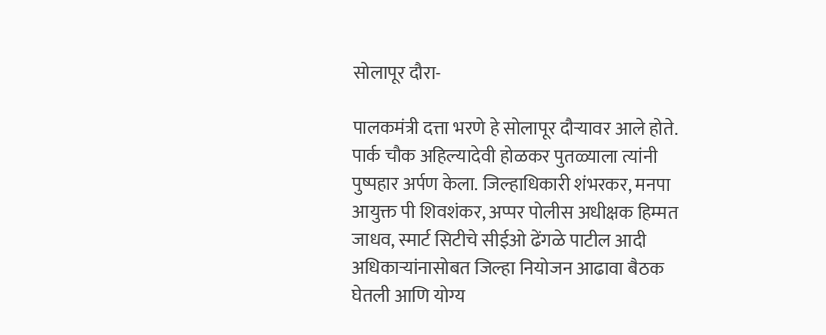सोलापूर दौरा-

पालकमंत्री दत्ता भरणे हे सोलापूर दौऱ्यावर आले होते. पार्क चौक अहिल्यादेवी होळकर पुतळ्याला त्यांनी पुष्पहार अर्पण केला. जिल्हाधिकारी शंभरकर, मनपा आयुक्त पी शिवशंकर, अप्पर पोलीस अधीक्षक हिम्मत जाधव, स्मार्ट सिटीचे सीईओ ढेंगळे पाटील आदी अधिकाऱ्यांनासोबत जिल्हा नियोजन आढावा बैठक घेतली आणि योग्य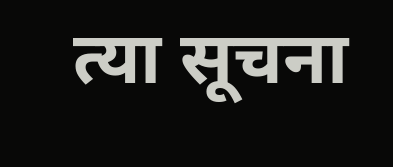त्या सूचना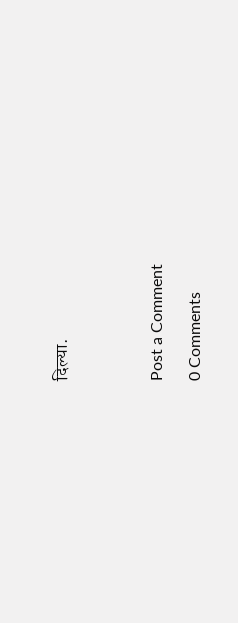दिल्या.




Post a Comment

0 Comments